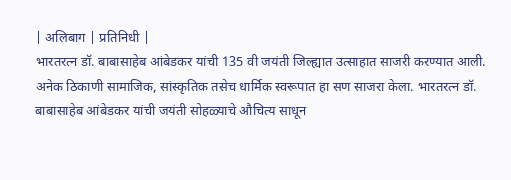| अलिबाग | प्रतिनिधी |
भारतरत्न डॉ. बाबासाहेब आंबेडकर यांची 135 वी जयंती जिल्ह्यात उत्साहात साजरी करण्यात आली. अनेक ठिकाणी सामाजिक, सांस्कृतिक तसेच धार्मिक स्वरूपात हा सण साजरा केला. भारतरत्न डॉ. बाबासाहेब आंबेडकर यांची जयंती सोहळ्याचे औचित्य साधून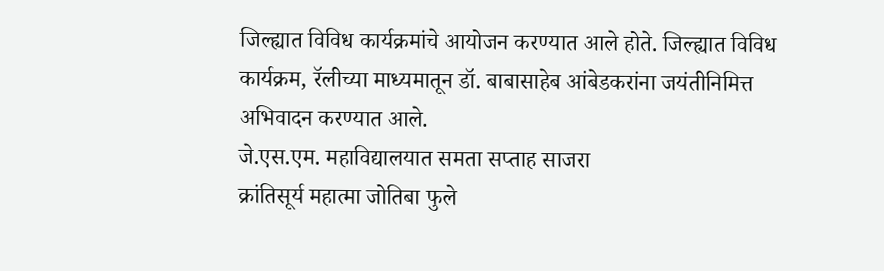जिल्ह्यात विविध कार्यक्रमांचे आयोजन करण्यात आले होते. जिल्ह्यात विविध कार्यक्रम, रॅलीच्या माध्यमातून डॉ. बाबासाहेब आंबेडकरांना जयंतीनिमित्त अभिवादन करण्यात आले.
जे.एस.एम. महाविद्यालयात समता सप्ताह साजरा
क्रांतिसूर्य महात्मा जोतिबा फुले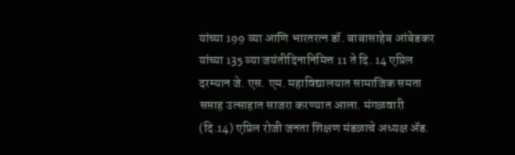यांच्या 199 व्या आणि भारतरत्न डॉ. बाबासाहेब आंबेडकर यांच्या 135 व्या जयंतीदिनानिमित्त 11 ते दि. 14 एप्रिल दरम्यान जे. एस. एम. महाविद्यालयात सामाजिक समता सप्ताह उत्साहात साजरा करण्यात आला. मंगळवारी (दि.14) एप्रिल रोजी जनता शिक्षण मंडळाचे अध्यक्ष ॲड.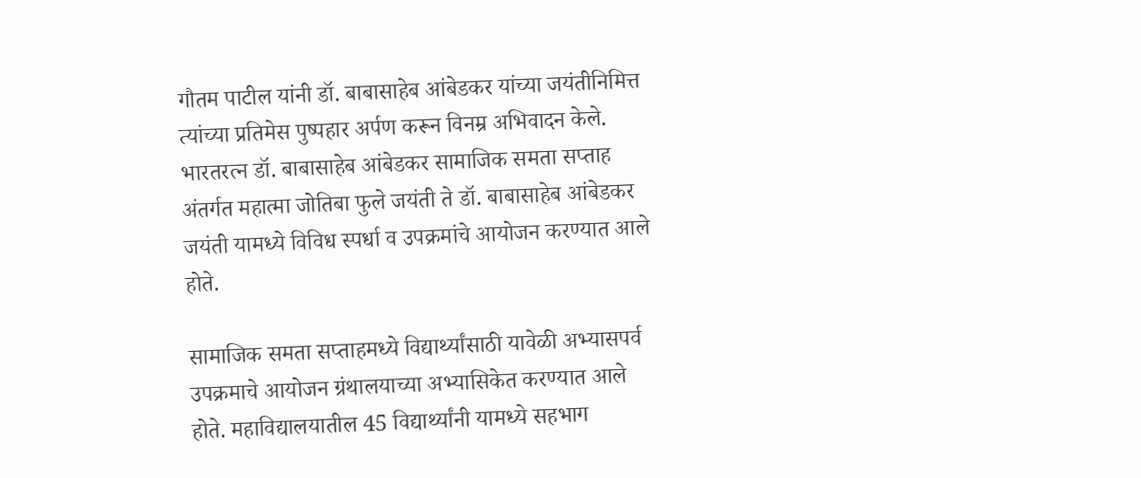गौतम पाटील यांनी डॉ. बाबासाहेब आंबेडकर यांच्या जयंतीनिमित्त त्यांच्या प्रतिमेस पुष्पहार अर्पण करून विनम्र अभिवादन केले. भारतरत्न डॉ. बाबासाहेब आंबेडकर सामाजिक समता सप्ताह अंतर्गत महात्मा जोतिबा फुले जयंती ते डॉ. बाबासाहेब आंबेडकर जयंती यामध्ये विविध स्पर्धा व उपक्रमांचे आयोजन करण्यात आले होते.

सामाजिक समता सप्ताहमध्ये विद्यार्थ्यांसाठी यावेळी अभ्यासपर्व उपक्रमाचे आयोजन ग्रंथालयाच्या अभ्यासिकेत करण्यात आले होते. महाविद्यालयातील 45 विद्यार्थ्यांनी यामध्ये सहभाग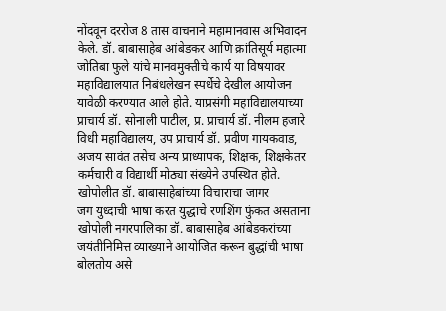नोंदवून दररोज 8 तास वाचनाने महामानवास अभिवादन केले. डॉ. बाबासाहेब आंबेडकर आणि क्रांतिसूर्य महात्मा जोतिबा फुले यांचे मानवमुक्तीचे कार्य या विषयावर महाविद्यालयात निबंधलेखन स्पर्धेचे देखील आयोजन यावेळी करण्यात आले होते. याप्रसंगी महाविद्यालयाच्या प्राचार्य डॉ. सोनाली पाटील, प्र. प्राचार्य डॉ. नीलम हजारे विधी महाविद्यालय, उप प्राचार्य डॉ. प्रवीण गायकवाड, अजय सावंत तसेच अन्य प्राध्यापक, शिक्षक, शिक्षकेतर कर्मचारी व विद्यार्थी मोठ्या संख्येने उपस्थित होते.
खोपोलीत डॉ. बाबासाहेबांच्या विचाराचा जागर
जग युध्दाची भाषा करत युद्धाचे रणशिंग फुंकत असताना खोपोली नगरपालिका डॉ. बाबासाहेब आंबेडकरांच्या जयंतीनिमित्त व्याख्याने आयोजित करून बुद्धांची भाषा बोलतोय असे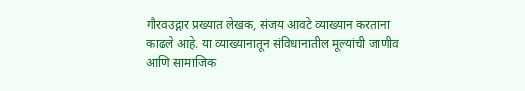गौरवउद्गार प्रख्यात लेखक, संजय आवटे व्याख्यान करताना काढले आहे. या व्याख्यानातून संविधानातील मूल्यांची जाणीव आणि सामाजिक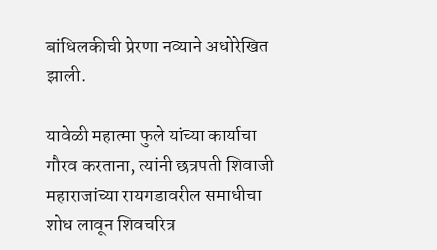बांधिलकीची प्रेरणा नव्याने अधोरेखित झाली.

यावेळी महात्मा फुले यांच्या कार्याचा गौरव करताना, त्यांनी छत्रपती शिवाजी महाराजांच्या रायगडावरील समाधीचा शोध लावून शिवचरित्र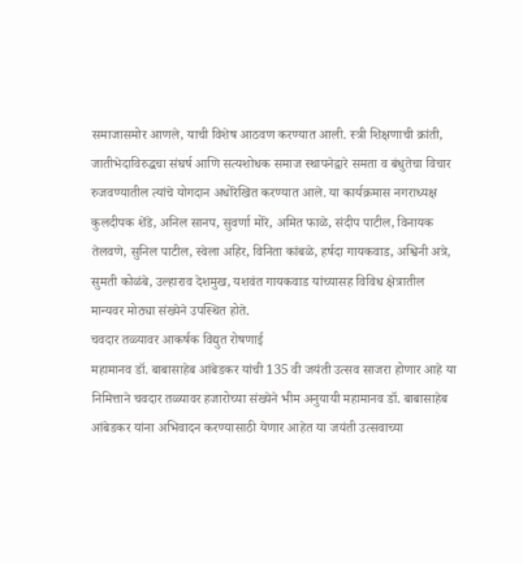समाजासमोर आणले, याची विशेष आठवण करण्यात आली. स्त्री शिक्षणाची क्रांती, जातीभेदाविरुद्धचा संघर्ष आणि सत्यशोधक समाज स्थापनेद्वारे समता व बंधुतेचा विचार रुजवण्यातील त्यांचे योगदान अधोरेखित करण्यात आले. या कार्यक्रमास नगराध्यक्ष कुलदीपक शेंडे, अनिल सानप, सुवर्णा मोरे, अमित फाळे, संदीप पाटील, विनायक तेलवणे, सुनिल पाटील, स्वेला अहिर, विनिता कांबळे, हर्षदा गायकवाड, अश्विनी अत्रे, सुमती कोळंबे, उल्हाराव देशमुख, यशवंत गायकवाड यांच्यासह विविध क्षेत्रातील मान्यवर मोठ्या संख्येने उपस्थित होते.
चवदार तळ्यावर आकर्षक विद्युत रोषणाई
महामानव डॉ. बाबासाहेब आंबेडकर यांची 135 वी जयंती उत्सव साजरा होणार आहे या निमित्ताने चवदार तळ्यावर हजारोच्या संख्येने भीम अनुयायी महामानव डॉ. बाबासाहेब आंबेडकर यांना अभिवादन करण्यासाठी येणार आहेत या जयंती उत्सवाच्या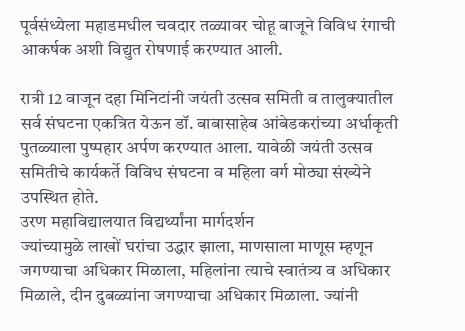पूर्वसंध्येला महाडमधील चवदार तळ्यावर चोहू बाजूने विविध रंगाची आकर्षक अशी विद्युत रोषणाई करण्यात आली.

रात्री 12 वाजून दहा मिनिटांनी जयंती उत्सव समिती व तालुक्यातील सर्व संघटना एकत्रित येऊन डॉ. बाबासाहेब आंबेडकरांच्या अर्धाकृती पुतळ्याला पुष्पहार अर्पण करण्यात आला. यावेळी जयंती उत्सव समितीचे कार्यकर्ते विविध संघटना व महिला वर्ग मोठ्या संख्येने उपस्थित होते.
उरण महाविद्यालयात विद्यर्थ्यांना मार्गदर्शन
ज्यांच्यामुळे लाखों घरांचा उद्धार झाला, माणसाला माणूस म्हणून जगण्याचा अधिकार मिळाला, महिलांना त्याचे स्वातंत्र्य व अधिकार मिळाले, दीन दुबळ्यांना जगण्याचा अधिकार मिळाला. ज्यांनी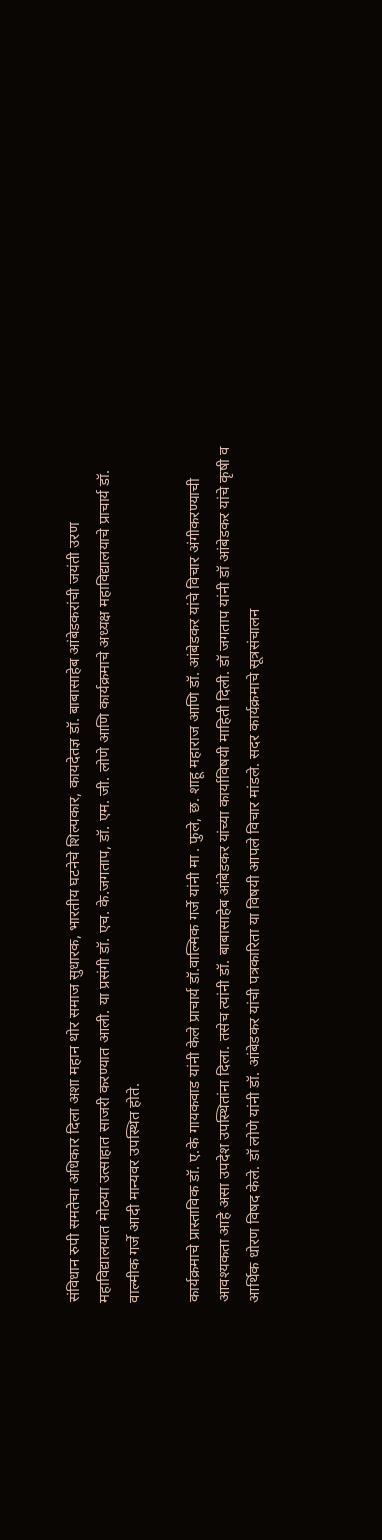संविधान रुपी समतेचा अधिकार दिला अशा महान थोर समाज सुधारक, भारतीय घटनेचे शिल्पकार, कायदेतज्ञ डॉ. बाबासाहेब आंबेडकरांची जयंती उरण महाविद्यालयात मोठया उत्साहात साजरी करण्यात आली. या प्रसंगी डॉ. एच. के.जगताप, डॉ. एम. जी. लोणे आणि कार्यक्रमाचे अध्यक्ष महाविद्यालयाचे प्राचार्य डॉ. वाल्मीक गर्जे आदी मान्यवर उपस्थित होते.

कार्यक्रमाचे प्रास्ताविक डॉ. ए.के गायकवाड यांनी केले प्राचार्य डॉ.वाल्मिक गर्जे यांनी मा . फुले, छ. शाहू महाराज आणि डॉ. आंबेडकर यांचे विचार अंगीकरण्याची आवश्यकता आहे असा उपदेश उपस्थितांना दिला. तसेच त्यांनी डॉ. बाबासाहेब आंबेडकर यांच्या कार्याविषयी माहिती दिली. डॉ जगताप यांनी डॉ आंबेडकर यांचे कृषी व आर्थिक धोरण विषद केले. डॉ लोणे यांनी डॉ. आंबेडकर यांची पत्रकारिता या विषयी आपले विचार मांडले. सदर कार्यक्रमाचे सूत्रसंचालन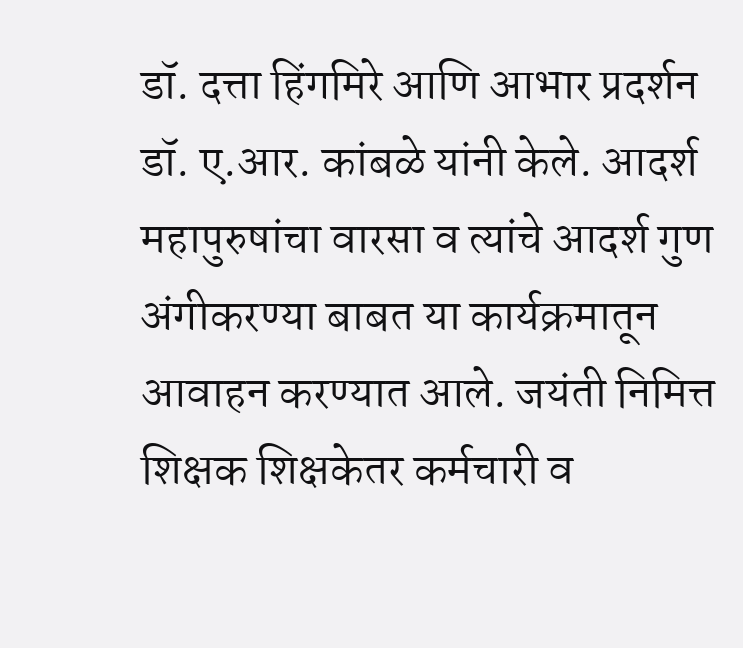डॉ. दत्ता हिंगमिरे आणि आभार प्रदर्शन डॉ. ए.आर. कांबळे यांनी केले. आदर्श महापुरुषांचा वारसा व त्यांचे आदर्श गुण अंगीकरण्या बाबत या कार्यक्रमातून आवाहन करण्यात आले. जयंती निमित्त शिक्षक शिक्षकेतर कर्मचारी व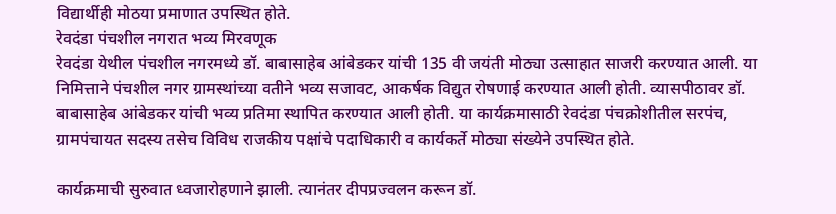विद्यार्थीही मोठया प्रमाणात उपस्थित होते.
रेवदंडा पंचशील नगरात भव्य मिरवणूक
रेवदंडा येथील पंचशील नगरमध्ये डॉ. बाबासाहेब आंबेडकर यांची 135 वी जयंती मोठ्या उत्साहात साजरी करण्यात आली. या निमित्ताने पंचशील नगर ग्रामस्थांच्या वतीने भव्य सजावट, आकर्षक विद्युत रोषणाई करण्यात आली होती. व्यासपीठावर डॉ. बाबासाहेब आंबेडकर यांची भव्य प्रतिमा स्थापित करण्यात आली होती. या कार्यक्रमासाठी रेवदंडा पंचक्रोशीतील सरपंच, ग्रामपंचायत सदस्य तसेच विविध राजकीय पक्षांचे पदाधिकारी व कार्यकर्ते मोठ्या संख्येने उपस्थित होते.

कार्यक्रमाची सुरुवात ध्वजारोहणाने झाली. त्यानंतर दीपप्रज्वलन करून डॉ.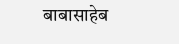बाबासाहेब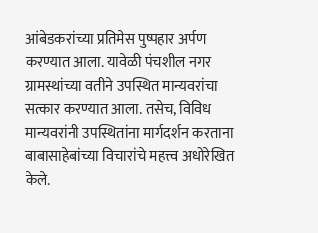आंबेडकरांच्या प्रतिमेस पुष्पहार अर्पण करण्यात आला. यावेळी पंचशील नगर ग्रामस्थांच्या वतीने उपस्थित मान्यवरांचा सत्कार करण्यात आला. तसेच, विविध मान्यवरांनी उपस्थितांना मार्गदर्शन करताना बाबासाहेबांच्या विचारांचे महत्त्व अधोरेखित केले.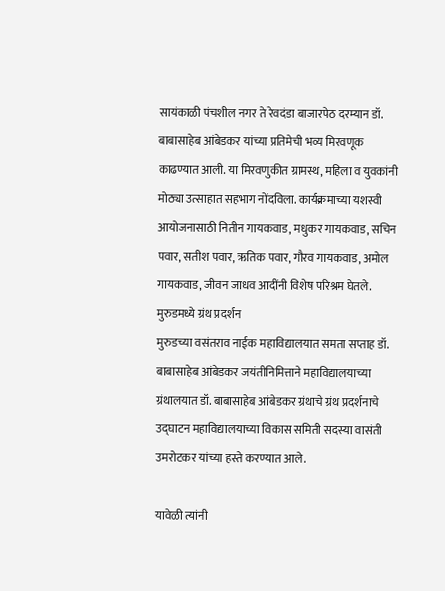सायंकाळी पंचशील नगर ते रेवदंडा बाजारपेठ दरम्यान डॉ. बाबासाहेब आंबेडकर यांच्या प्रतिमेची भव्य मिरवणूक काढण्यात आली. या मिरवणुकीत ग्रामस्थ, महिला व युवकांनी मोठ्या उत्साहात सहभाग नोंदविला. कार्यक्रमाच्या यशस्वी आयोजनासाठी नितीन गायकवाड, मधुकर गायकवाड, सचिन पवार, सतीश पवार, ऋतिक पवार, गौरव गायकवाड, अमोल गायकवाड, जीवन जाधव आदींनी विशेष परिश्रम घेतले.
मुरुडमध्ये ग्रंथ प्रदर्शन
मुरुडच्या वसंतराव नाईक महाविद्यालयात समता सप्ताह डॉ. बाबासाहेब आंबेडकर जयंतीनिमित्ताने महाविद्यालयाच्या ग्रंथालयात डॉ. बाबासाहेब आंबेडकर ग्रंथाचे ग्रंथ प्रदर्शनाचे उद्घाटन महाविद्यालयाच्या विकास समिती सदस्या वासंती उमरोटकर यांच्या हस्ते करण्यात आले.

यावेळी त्यांनी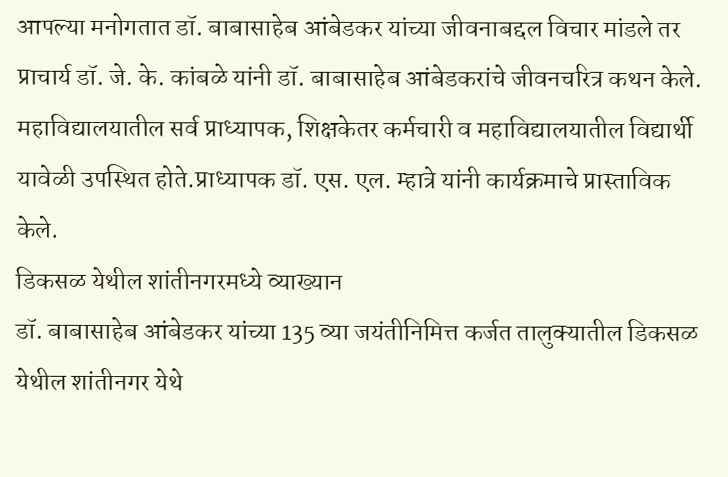आपल्या मनोगतात डॉ. बाबासाहेब आंबेडकर यांच्या जीवनाबद्दल विचार मांडले तर प्राचार्य डॉ. जे. के. कांबळे यांनी डॉ. बाबासाहेब आंबेडकरांचे जीवनचरित्र कथन केले. महाविद्यालयातील सर्व प्राध्यापक, शिक्षकेतर कर्मचारी व महाविद्यालयातील विद्यार्थी यावेळी उपस्थित होते.प्राध्यापक डॉ. एस. एल. म्हात्रे यांनी कार्यक्रमाचे प्रास्ताविक केले.
डिकसळ येथील शांतीनगरमध्ये व्याख्यान
डॉ. बाबासाहेब आंबेडकर यांच्या 135 व्या जयंतीनिमित्त कर्जत तालुक्यातील डिकसळ येथील शांतीनगर येथे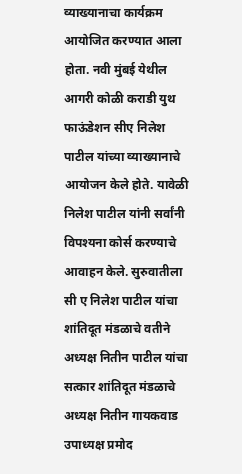व्याख्यानाचा कार्यक्रम आयोजित करण्यात आला होता. नवी मुंबई येथील आगरी कोळी कराडी युथ फाऊंडेशन सीए निलेश पाटील यांच्या व्याख्यानाचे आयोजन केले होते. यावेळी निलेश पाटील यांनी सर्वांनी विपश्यना कोर्स करण्याचे आवाहन केले. सुरुवातीला सी ए निलेश पाटील यांचा शांतिदूत मंडळाचे वतीने अध्यक्ष नितीन पाटील यांचा सत्कार शांतिदूत मंडळाचे अध्यक्ष नितीन गायकवाड उपाध्यक्ष प्रमोद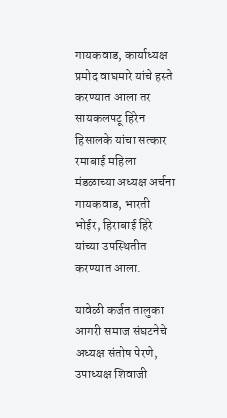गायकवाड, कार्याध्यक्ष प्रमोद वाघमारे यांचे हस्ते करण्यात आला तर सायकलपटू हिरेन हिसालके यांचा सत्कार रमाबाई महिला मंडळाच्या अध्यक्ष अर्चना गायकवाड, भारती भोईर, हिराबाई हिरे यांच्या उपस्थितीत करण्यात आला.

यावेळी कर्जत तालुका आगरी समाज संघटनेचे अध्यक्ष संतोष पेरणे, उपाध्यक्ष शिवाजी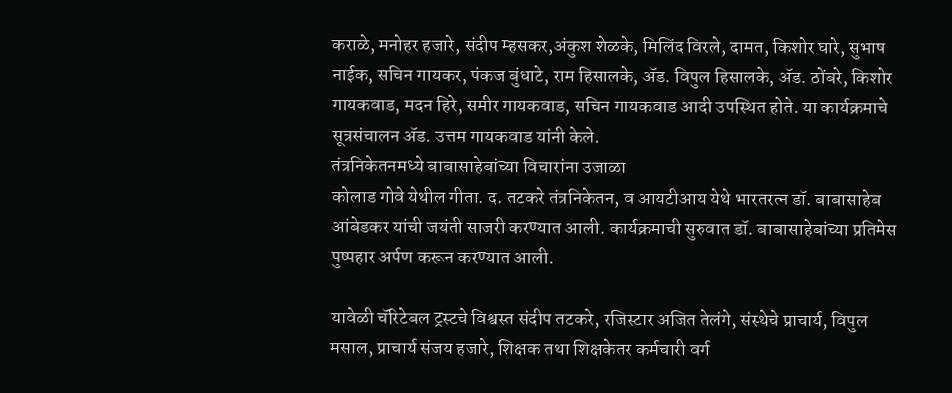कराळे, मनोहर हजारे, संदीप म्हसकर,अंकुश शेळके, मिलिंद विरले, दामत, किशोर घारे, सुभाष नाईक, सचिन गायकर, पंकज बुंधाटे, राम हिसालके, ॲड. विपुल हिसालके, ॲड. ठोंबरे, किशोर गायकवाड, मदन हिरे, समीर गायकवाड, सचिन गायकवाड आदी उपस्थित होते. या कार्यक्रमाचे सूत्रसंचालन ॲड. उत्तम गायकवाड यांनी केले.
तंत्रनिकेतनमध्ये बाबासाहेबांच्या विचारांना उजाळा
कोलाड गोवे येथील गीता. द. तटकरे तंत्रनिकेतन, व आयटीआय येथे भारतरत्न डॉ. बाबासाहेब आंबेडकर यांची जयंती साजरी करण्यात आली. कार्यक्रमाची सुरुवात डॉ. बाबासाहेबांच्या प्रतिमेस पुष्पहार अर्पण करून करण्यात आली.

यावेळी चॅरिटेबल ट्रस्टचे विश्वस्त संदीप तटकरे, रजिस्टार अजित तेलंगे, संस्थेचे प्राचार्य, विपुल मसाल, प्राचार्य संजय हजारे, शिक्षक तथा शिक्षकेतर कर्मचारी वर्ग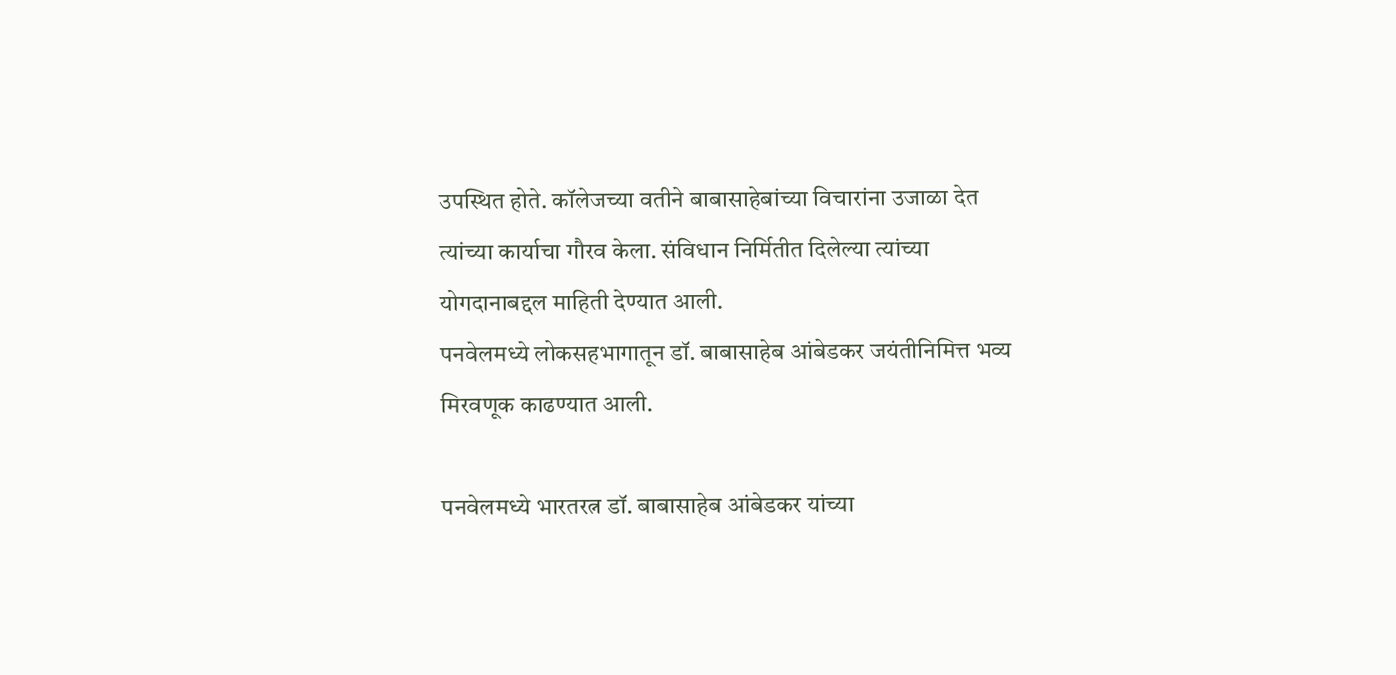उपस्थित होते. कॉलेजच्या वतीने बाबासाहेबांच्या विचारांना उजाळा देत त्यांच्या कार्याचा गौरव केला. संविधान निर्मितीत दिलेल्या त्यांच्या योगदानाबद्दल माहिती देण्यात आली.
पनवेलमध्ये लोकसहभागातून डॉ. बाबासाहेब आंबेडकर जयंतीनिमित्त भव्य मिरवणूक काढण्यात आली.

पनवेलमध्ये भारतरत्न डॉ. बाबासाहेब आंबेडकर यांच्या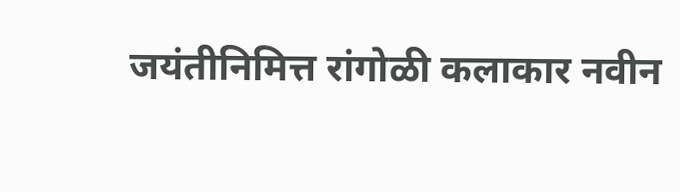जयंतीनिमित्त रांगोळी कलाकार नवीन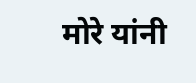मोरे यांनी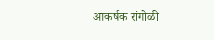आकर्षक रांगोळी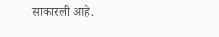साकारली आहे.